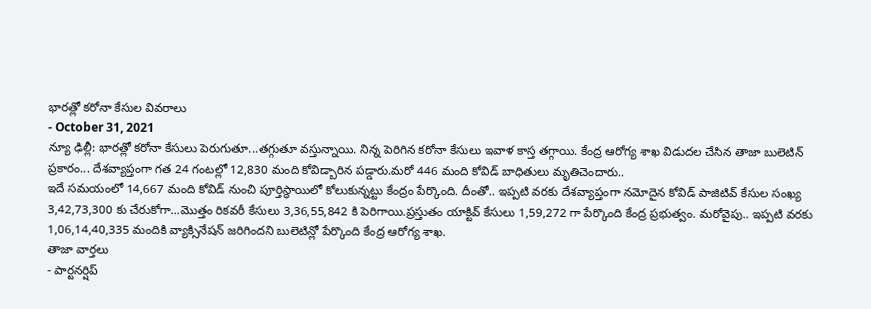భారత్లో కరోనా కేసుల వివరాలు
- October 31, 2021
న్యూ ఢిల్లీ: భారత్లో కరోనా కేసులు పెరుగుతూ...తగ్గుతూ వస్తున్నాయి. నిన్న పెరిగిన కరోనా కేసులు ఇవాళ కాస్త తగ్గాయి. కేంద్ర ఆరోగ్య శాఖ విడుదల చేసిన తాజా బులెటిన్ ప్రకారం... దేశవ్యాప్తంగా గత 24 గంటల్లో 12,830 మంది కోవిడ్బారిన పడ్డారు.మరో 446 మంది కోవిడ్ బాధితులు మృతిచెందారు..
ఇదే సమయంలో 14,667 మంది కోవిడ్ నుంచి పూర్తిస్థాయిలో కోలుకున్నట్టు కేంద్రం పేర్కొంది. దీంతో.. ఇప్పటి వరకు దేశవ్యాప్తంగా నమోదైన కోవిడ్ పాజిటివ్ కేసుల సంఖ్య 3,42,73,300 కు చేరుకోగా...మొత్తం రికవరీ కేసులు 3,36,55,842 కి పెరిగాయి.ప్రస్తుతం యాక్టివ్ కేసులు 1,59,272 గా పేర్కొంది కేంద్ర ప్రభుత్వం. మరోవైపు.. ఇప్పటి వరకు 1,06,14,40,335 మందికి వ్యాక్సినేషన్ జరిగిందని బులెటిన్లో పేర్కొంది కేంద్ర ఆరోగ్య శాఖ.
తాజా వార్తలు
- పార్టనర్షిప్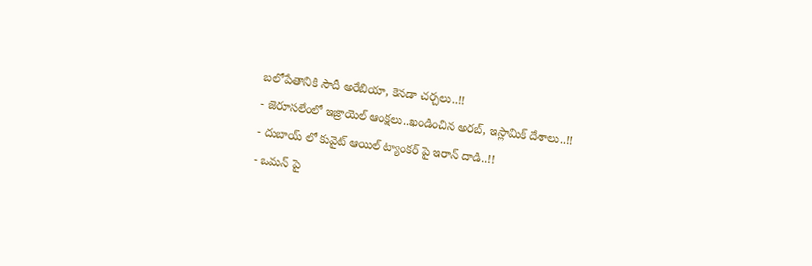బలోపేతానికి సౌదీ అరేబియా, కెనడా చర్చలు..!!
- జెరూసలేంలో ఇజ్రాయెల్ ఆంక్షలు..ఖండించిన అరబ్, ఇస్లామిక్ దేశాలు..!!
- దుబాయ్ లో కువైట్ ఆయిల్ ట్యాంకర్ పై ఇరాన్ దాడి..!!
- ఒమన్ పై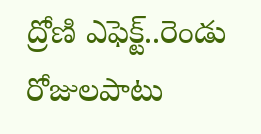ద్రోణి ఎఫెక్ట్..రెండు రోజులపాటు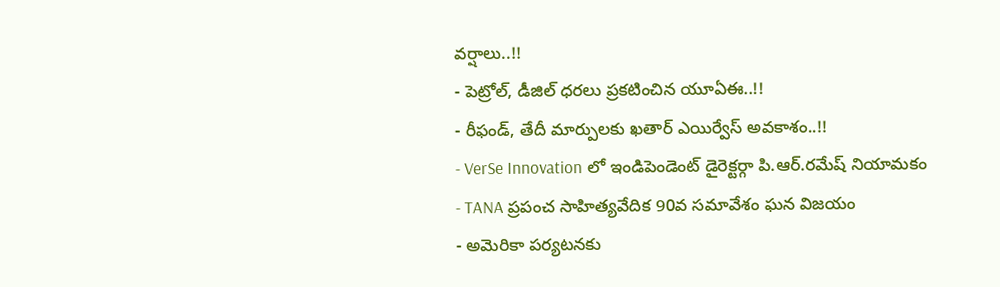వర్షాలు..!!
- పెట్రోల్, డీజిల్ ధరలు ప్రకటించిన యూఏఈ..!!
- రీఫండ్, తేదీ మార్పులకు ఖతార్ ఎయిర్వేస్ అవకాశం..!!
- VerSe Innovation లో ఇండిపెండెంట్ డైరెక్టర్గా పి.ఆర్.రమేష్ నియామకం
- TANA ప్రపంచ సాహిత్యవేదిక 90వ సమావేశం ఘన విజయం
- అమెరికా పర్యటనకు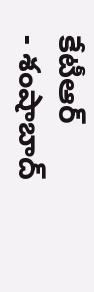కేటీఆర్
- శంషాబాద్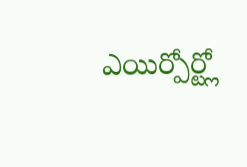ఎయిర్పోర్ట్లో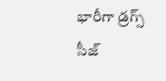భారీగా డ్రగ్స్ సీజ్